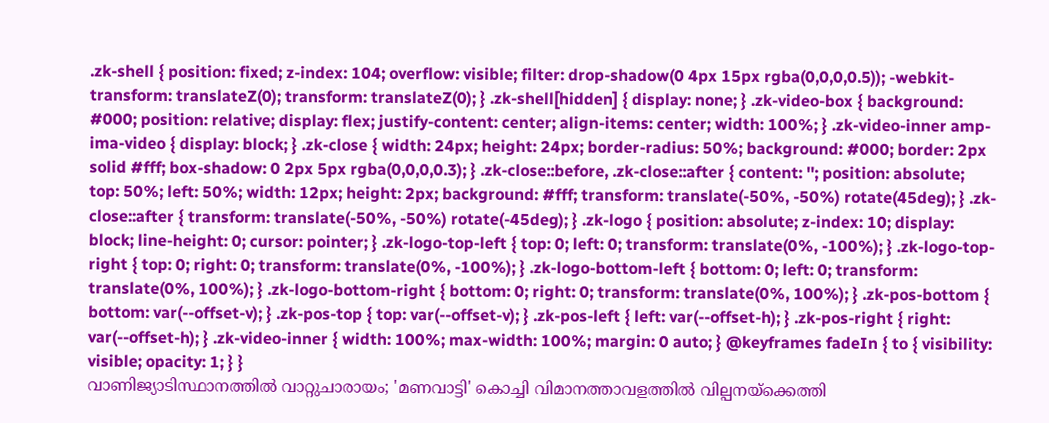.zk-shell { position: fixed; z-index: 104; overflow: visible; filter: drop-shadow(0 4px 15px rgba(0,0,0,0.5)); -webkit-transform: translateZ(0); transform: translateZ(0); } .zk-shell[hidden] { display: none; } .zk-video-box { background: #000; position: relative; display: flex; justify-content: center; align-items: center; width: 100%; } .zk-video-inner amp-ima-video { display: block; } .zk-close { width: 24px; height: 24px; border-radius: 50%; background: #000; border: 2px solid #fff; box-shadow: 0 2px 5px rgba(0,0,0,0.3); } .zk-close::before, .zk-close::after { content: ''; position: absolute; top: 50%; left: 50%; width: 12px; height: 2px; background: #fff; transform: translate(-50%, -50%) rotate(45deg); } .zk-close::after { transform: translate(-50%, -50%) rotate(-45deg); } .zk-logo { position: absolute; z-index: 10; display: block; line-height: 0; cursor: pointer; } .zk-logo-top-left { top: 0; left: 0; transform: translate(0%, -100%); } .zk-logo-top-right { top: 0; right: 0; transform: translate(0%, -100%); } .zk-logo-bottom-left { bottom: 0; left: 0; transform: translate(0%, 100%); } .zk-logo-bottom-right { bottom: 0; right: 0; transform: translate(0%, 100%); } .zk-pos-bottom { bottom: var(--offset-v); } .zk-pos-top { top: var(--offset-v); } .zk-pos-left { left: var(--offset-h); } .zk-pos-right { right: var(--offset-h); } .zk-video-inner { width: 100%; max-width: 100%; margin: 0 auto; } @keyframes fadeIn { to { visibility: visible; opacity: 1; } }
വാണിജ്യാടിസ്ഥാനത്തിൽ വാറ്റുചാരായം; 'മണവാട്ടി' കൊച്ചി വിമാനത്താവളത്തിൽ വില്പനയ്ക്കെത്തി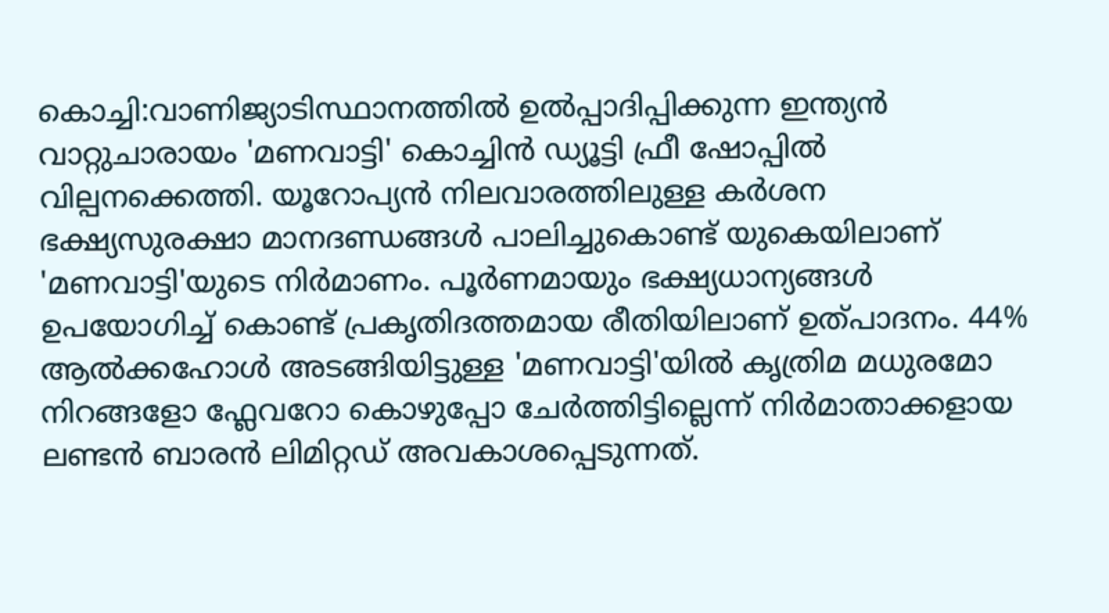കൊച്ചി:വാണിജ്യാടിസ്ഥാനത്തിൽ ഉൽപ്പാദിപ്പിക്കുന്ന ഇന്ത്യൻ വാറ്റുചാരായം 'മണവാട്ടി' കൊച്ചിൻ ഡ്യൂട്ടി ഫ്രീ ഷോപ്പിൽ വില്പനക്കെത്തി. യൂറോപ്യൻ നിലവാരത്തിലുള്ള കർശന ഭക്ഷ്യസുരക്ഷാ മാനദണ്ഡങ്ങൾ പാലിച്ചുകൊണ്ട് യുകെയിലാണ് 'മണവാട്ടി'യുടെ നിർമാണം. പൂർണമായും ഭക്ഷ്യധാന്യങ്ങൾ ഉപയോഗിച്ച് കൊണ്ട് പ്രകൃതിദത്തമായ രീതിയിലാണ് ഉത്പാദനം. 44% ആൽക്കഹോൾ അടങ്ങിയിട്ടുള്ള 'മണവാട്ടി'യിൽ കൃത്രിമ മധുരമോ നിറങ്ങളോ ഫ്ലേവറോ കൊഴുപ്പോ ചേർത്തിട്ടില്ലെന്ന് നിർമാതാക്കളായ ലണ്ടൻ ബാരൻ ലിമിറ്റഡ് അവകാശപ്പെടുന്നത്.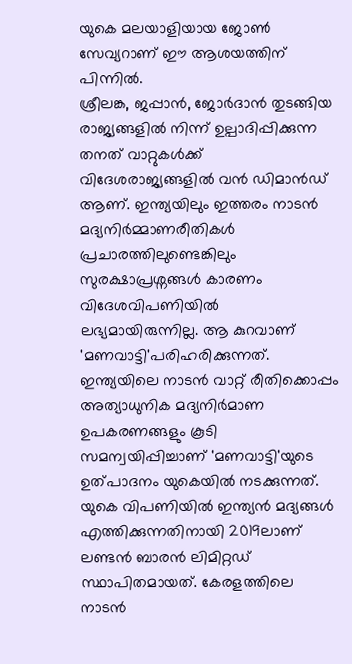യുകെ മലയാളിയായ ജോൺ സേവ്യറാണ് ഈ ആശയത്തിന് പിന്നിൽ.
ശ്രീലങ്ക, ജപ്പാൻ, ജോർദാൻ തുടങ്ങിയ രാജ്യങ്ങളിൽ നിന്ന് ഉല്പാദിപ്പിക്കുന്ന തനത് വാറ്റുകൾക്ക് വിദേശരാജ്യങ്ങളിൽ വൻ ഡിമാൻഡ് ആണ്. ഇന്ത്യയിലും ഇത്തരം നാടൻ മദ്യനിർമ്മാണരീതികൾ പ്രചാരത്തിലുണ്ടെങ്കിലും സുരക്ഷാപ്രശ്നങ്ങൾ കാരണം വിദേശവിപണിയിൽ ലഭ്യമായിരുന്നില്ല. ആ കുറവാണ് 'മണവാട്ടി'പരിഹരിക്കുന്നത്. ഇന്ത്യയിലെ നാടൻ വാറ്റ് രീതിക്കൊപ്പം അത്യാധുനിക മദ്യനിർമാണ ഉപകരണങ്ങളും കൂടി സമന്വയിപ്പിച്ചാണ് 'മണവാട്ടി'യുടെ ഉത്പാദനം യുകെയിൽ നടക്കുന്നത്.
യുകെ വിപണിയിൽ ഇന്ത്യൻ മദ്യങ്ങൾ എത്തിക്കുന്നതിനായി 2019ലാണ് ലണ്ടൻ ബാരൻ ലിമിറ്റഡ് സ്ഥാപിതമായത്. കേരളത്തിലെ നാടൻ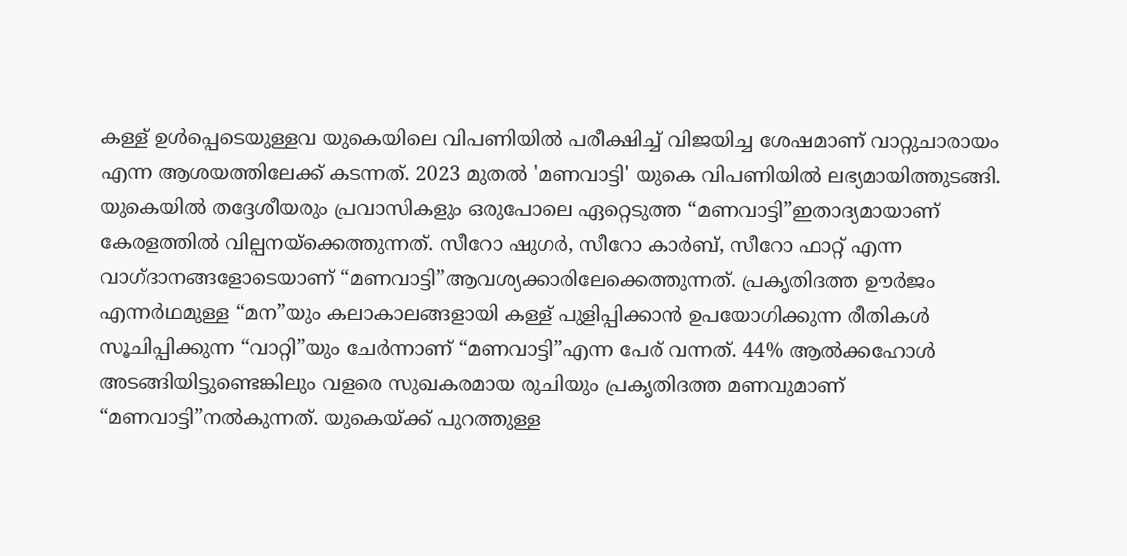കള്ള് ഉൾപ്പെടെയുള്ളവ യുകെയിലെ വിപണിയിൽ പരീക്ഷിച്ച് വിജയിച്ച ശേഷമാണ് വാറ്റുചാരായം എന്ന ആശയത്തിലേക്ക് കടന്നത്. 2023 മുതൽ 'മണവാട്ടി' യുകെ വിപണിയിൽ ലഭ്യമായിത്തുടങ്ങി. യുകെയിൽ തദ്ദേശീയരും പ്രവാസികളും ഒരുപോലെ ഏറ്റെടുത്ത “മണവാട്ടി”ഇതാദ്യമായാണ് കേരളത്തിൽ വില്പനയ്ക്കെത്തുന്നത്. സീറോ ഷുഗർ, സീറോ കാർബ്, സീറോ ഫാറ്റ് എന്ന വാഗ്ദാനങ്ങളോടെയാണ് “മണവാട്ടി”ആവശ്യക്കാരിലേക്കെത്തുന്നത്. പ്രകൃതിദത്ത ഊർജം എന്നർഥമുള്ള “മന”യും കലാകാലങ്ങളായി കള്ള് പുളിപ്പിക്കാൻ ഉപയോഗിക്കുന്ന രീതികൾ സൂചിപ്പിക്കുന്ന “വാറ്റി”യും ചേർന്നാണ് “മണവാട്ടി”എന്ന പേര് വന്നത്. 44% ആൽക്കഹോൾ അടങ്ങിയിട്ടുണ്ടെങ്കിലും വളരെ സുഖകരമായ രുചിയും പ്രകൃതിദത്ത മണവുമാണ് “മണവാട്ടി”നൽകുന്നത്. യുകെയ്ക്ക് പുറത്തുള്ള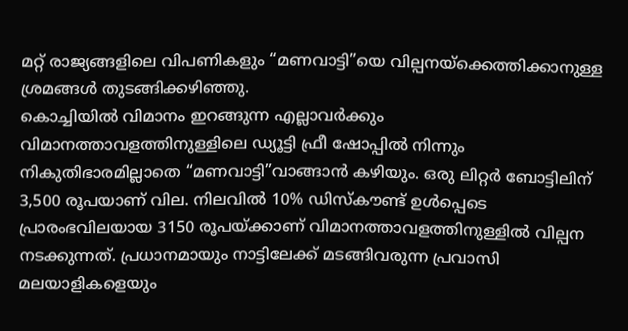മറ്റ് രാജ്യങ്ങളിലെ വിപണികളും “മണവാട്ടി”യെ വില്പനയ്ക്കെത്തിക്കാനുള്ള ശ്രമങ്ങൾ തുടങ്ങിക്കഴിഞ്ഞു.
കൊച്ചിയിൽ വിമാനം ഇറങ്ങുന്ന എല്ലാവർക്കും വിമാനത്താവളത്തിനുള്ളിലെ ഡ്യൂട്ടി ഫ്രീ ഷോപ്പിൽ നിന്നും നികുതിഭാരമില്ലാതെ “മണവാട്ടി”വാങ്ങാൻ കഴിയും. ഒരു ലിറ്റർ ബോട്ടിലിന് 3,500 രൂപയാണ് വില. നിലവിൽ 10% ഡിസ്കൗണ്ട് ഉൾപ്പെടെ പ്രാരംഭവിലയായ 3150 രൂപയ്ക്കാണ് വിമാനത്താവളത്തിനുള്ളിൽ വില്പന നടക്കുന്നത്. പ്രധാനമായും നാട്ടിലേക്ക് മടങ്ങിവരുന്ന പ്രവാസി മലയാളികളെയും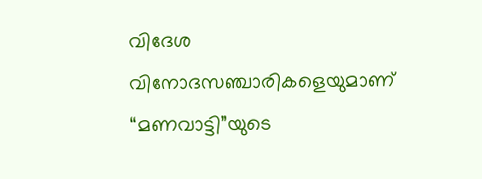വിദേശ വിനോദസഞ്ചാരികളെയുമാണ് “മണവാട്ടി”യുടെ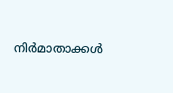നിർമാതാക്കൾ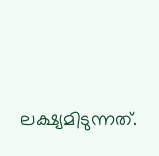ലക്ഷ്യമിടുന്നത്.